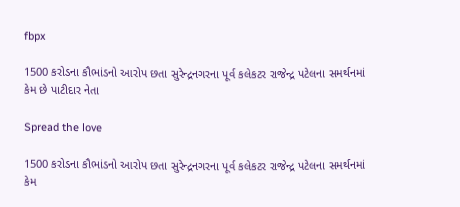fbpx

1500 કરોડના કૌભાંડનો આરોપ છતા સુરેન્દ્રનગરના પૂર્વ કલેકટર રાજેન્દ્ર પટેલના સમર્થનમાં કેમ છે પાટીદાર નેતા

Spread the love

1500 કરોડના કૌભાંડનો આરોપ છતા સુરેન્દ્રનગરના પૂર્વ કલેકટર રાજેન્દ્ર પટેલના સમર્થનમાં કેમ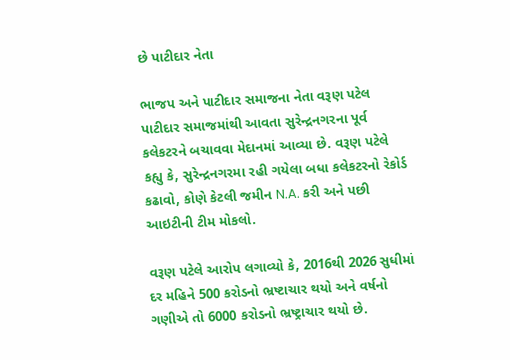છે પાટીદાર નેતા

ભાજપ અને પાટીદાર સમાજના નેતા વરૂણ પટેલ પાટીદાર સમાજમાંથી આવતા સુરેન્દ્રનગરના પૂર્વ કલેકટરને બચાવવા મેદાનમાં આવ્યા છે. વરૂણ પટેલે કહ્યુ કે, સુરેન્દ્રનગરમા રહી ગયેલા બધા કલેકટરનો રેકોર્ડ કઢાવો, કોણે કેટલી જમીન N.A. કરી અને પછી આઇટીની ટીમ મોકલો.

વરૂણ પટેલે આરોપ લગાવ્યો કે, 2016થી 2026 સુધીમાં દર મહિને 500 કરોડનો ભ્રષ્ટાચાર થયો અને વર્ષનો ગણીએ તો 6000 કરોડનો ભ્રષ્ટ્રાચાર થયો છે.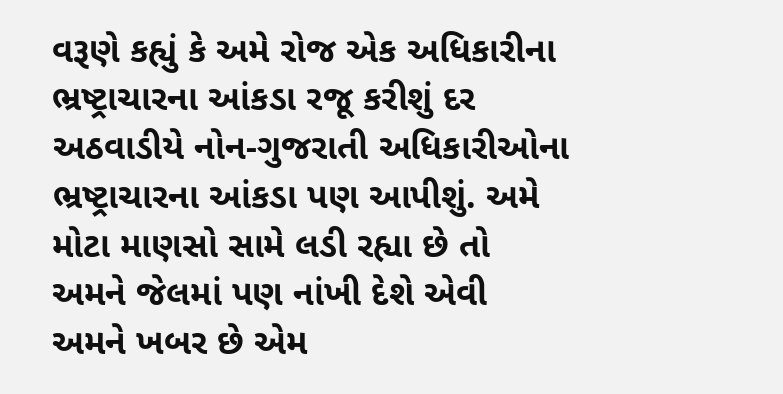વરૂણે કહ્યું કે અમે રોજ એક અધિકારીના ભ્રષ્ટ્રાચારના આંકડા રજૂ કરીશું દર અઠવાડીયે નોન-ગુજરાતી અધિકારીઓના ભ્રષ્ટ્રાચારના આંકડા પણ આપીશું. અમે મોટા માણસો સામે લડી રહ્યા છે તો અમને જેલમાં પણ નાંખી દેશે એવી અમને ખબર છે એમ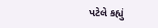પટેલે કહ્યું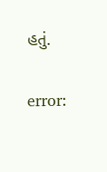હતું.

error: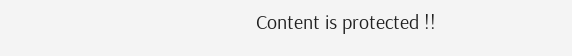Content is protected !!